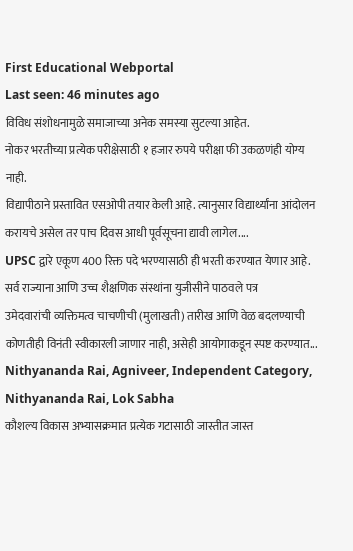First Educational Webportal
Last seen: 46 minutes ago
विविध संशोधनामुळे समाजाच्या अनेक समस्या सुटल्या आहेत.
नोकर भरतीच्या प्रत्येक परीक्षेसाठी १ हजार रुपये परीक्षा फी उकळणंही योग्य नाही.
विद्यापीठाने प्रस्तावित एसओपी तयार केली आहे. त्यानुसार विद्यार्थ्यांना आंदोलन करायचे असेल तर पाच दिवस आधी पूर्वसूचना द्यावी लागेल....
UPSC द्वारे एकूण 400 रिक्त पदे भरण्यासाठी ही भरती करण्यात येणार आहे.
सर्व राज्याना आणि उच्च शैक्षणिक संस्थांना युजीसीने पाठवले पत्र
उमेदवारांची व्यक्तिमत्व चाचणीची (मुलाखती) तारीख आणि वेळ बदलण्याची कोणतीही विनंती स्वीकारली जाणार नाही, असेही आयोगाकडून स्पष्ट करण्यात...
Nithyananda Rai, Agniveer, Independent Category, Nithyananda Rai, Lok Sabha
कौशल्य विकास अभ्यासक्रमात प्रत्येक गटासाठी जास्तीत जास्त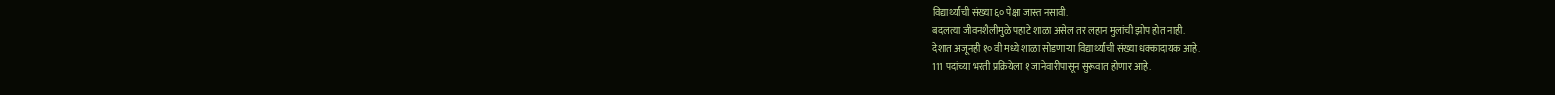विद्यार्थ्यांची संख्या ६० पेक्षा जास्त नसावी.
बदलत्या जीवनशैलीमुळे पहाटे शाळा असेल तर लहान मुलांची झोप होत नाही.
देशात अजूनही १० वी मध्ये शाळा सोडणाऱ्या विद्यार्थ्यांची संख्या धक्कादायक आहे.
111 पदांच्या भरती प्रक्रियेला १ जानेवारीपासून सुरूवात होणार आहे.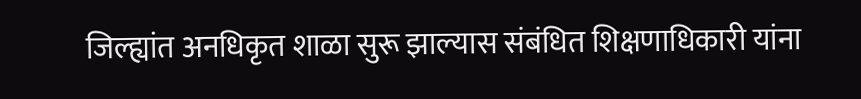जिल्ह्यांत अनधिकृत शाळा सुरू झाल्यास संबंधित शिक्षणाधिकारी यांना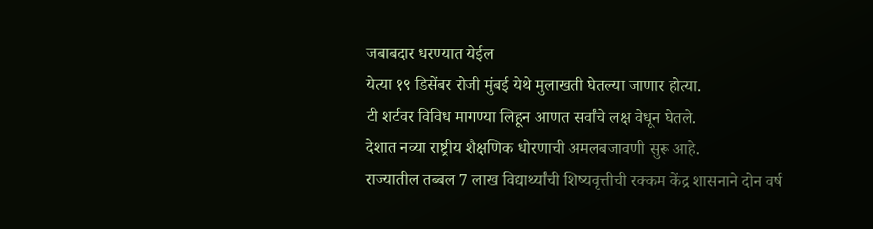जबाबदार धरण्यात येईल
येत्या १९ डिसेंबर रोजी मुंबई येथे मुलाखती घेतल्या जाणार होत्या.
टी शर्टवर विविध मागण्या लिहून आणत सर्वांचे लक्ष वेधून घेतले.
देशात नव्या राष्ट्रीय शैक्षणिक धोरणाची अमलबजावणी सुरू आहे.
राज्यातील तब्बल 7 लाख विद्यार्थ्यांची शिष्यवृत्तीची रक्कम केंद्र शासनाने दोन वर्ष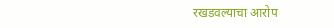रखडवल्याचा आरोप